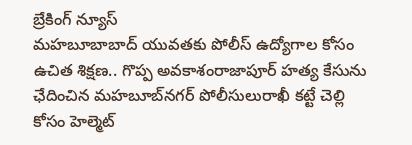బ్రేకింగ్ న్యూస్
మహబూబాబాద్ యువతకు పోలీస్ ఉద్యోగాల కోసం ఉచిత శిక్షణ.. గొప్ప అవకాశంరాజాపూర్ హత్య కేసును ఛేదించిన మహబూబ్‌నగర్ పోలీసులురాఖీ కట్టే చెల్లి కోసం హెల్మెట్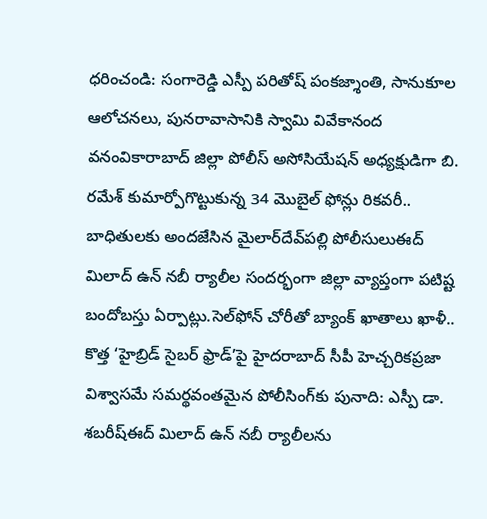ధరించండి: సంగారెడ్డి ఎస్పీ పరితోష్ పంకజ్శాంతి, సానుకూల ఆలోచనలు, పునరావాసానికి స్వామి వివేకానంద వనంవికారాబాద్ జిల్లా పోలీస్ అసోసియేషన్ అధ్యక్షుడిగా బి. రమేశ్ కుమార్పోగొట్టుకున్న 34 మొబైల్ ఫోన్లు రికవరీ.. బాధితులకు అందజేసిన మైలార్‌దేవ్‌పల్లి పోలీసులుఈద్ మిలాద్ ఉన్ నబీ ర్యాలీల సందర్భంగా జిల్లా వ్యాప్తంగా పటిష్ట బందోబస్తు ఏర్పాట్లు.సెల్‌ఫోన్ చోరీతో బ్యాంక్ ఖాతాలు ఖాళీ.. కొత్త ‘హైబ్రిడ్ సైబర్ ఫ్రాడ్’పై హైదరాబాద్ సీపీ హెచ్చరికప్రజా విశ్వాసమే సమర్థవంతమైన పోలీసింగ్‌కు పునాది: ఎస్పీ డా. శబరీష్ఈద్ మిలాద్ ఉన్ నబీ ర్యాలీలను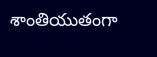శాంతియుతంగా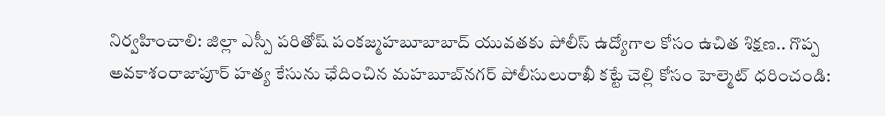నిర్వహించాలి: జిల్లా ఎస్పీ పరితోష్ పంకజ్మహబూబాబాద్ యువతకు పోలీస్ ఉద్యోగాల కోసం ఉచిత శిక్షణ.. గొప్ప అవకాశంరాజాపూర్ హత్య కేసును ఛేదించిన మహబూబ్‌నగర్ పోలీసులురాఖీ కట్టే చెల్లి కోసం హెల్మెట్ ధరించండి: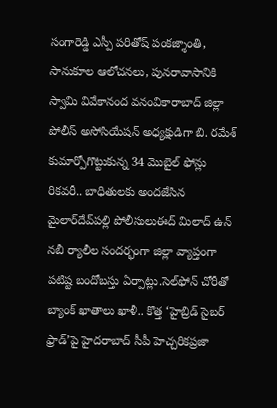సంగారెడ్డి ఎస్పీ పరితోష్ పంకజ్శాంతి, సానుకూల ఆలోచనలు, పునరావాసానికి స్వామి వివేకానంద వనంవికారాబాద్ జిల్లా పోలీస్ అసోసియేషన్ అధ్యక్షుడిగా బి. రమేశ్ కుమార్పోగొట్టుకున్న 34 మొబైల్ ఫోన్లు రికవరీ.. బాధితులకు అందజేసిన మైలార్‌దేవ్‌పల్లి పోలీసులుఈద్ మిలాద్ ఉన్ నబీ ర్యాలీల సందర్భంగా జిల్లా వ్యాప్తంగా పటిష్ట బందోబస్తు ఏర్పాట్లు.సెల్‌ఫోన్ చోరీతో బ్యాంక్ ఖాతాలు ఖాళీ.. కొత్త ‘హైబ్రిడ్ సైబర్ ఫ్రాడ్’పై హైదరాబాద్ సీపీ హెచ్చరికప్రజా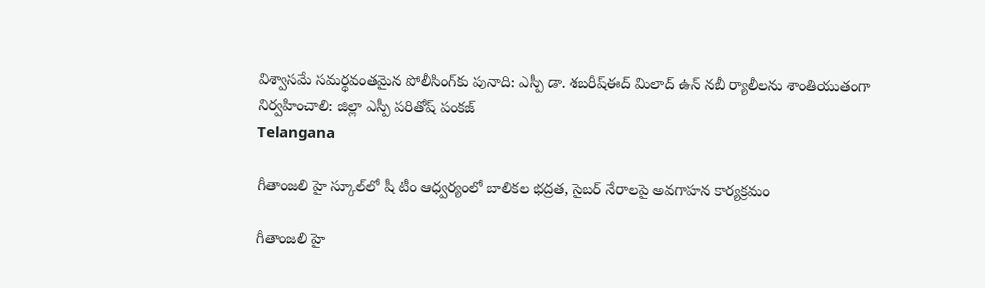విశ్వాసమే సమర్థవంతమైన పోలీసింగ్‌కు పునాది: ఎస్పీ డా. శబరీష్ఈద్ మిలాద్ ఉన్ నబీ ర్యాలీలను శాంతియుతంగా నిర్వహించాలి: జిల్లా ఎస్పీ పరితోష్ పంకజ్
Telangana

గీతాంజలి హై స్కూల్‌లో షీ టీం ఆధ్వర్యంలో బాలికల భద్రత, సైబర్ నేరాలపై అవగాహన కార్యక్రమం

గీతాంజలి హై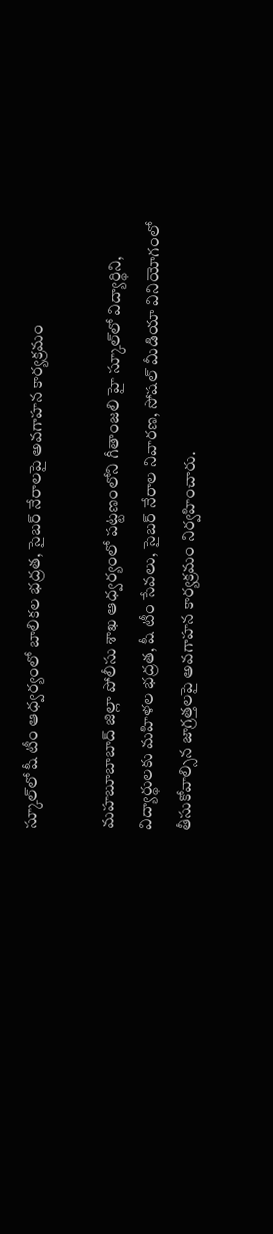స్కూల్‌లో షీ టీం ఆధ్వర్యంలో బాలికల భద్రత, సైబర్ నేరాలపై అవగాహన కార్యక్రమం

మహబూబాబాద్ జిల్లా పోలీసు శాఖ ఆధ్వర్యంలో పట్టణంలోని గీతాంజలి హై స్కూల్‌లో విద్యార్థిని, విద్యార్థులకు మహిళల భద్రత, షీ టీం సేవలు, సైబర్ నేరాల నివారణ, సోషల్ మీడియా వినియోగంలో తీసుకోవాల్సిన జాగ్రత్తలపై అవగాహన కార్యక్రమం నిర్వహించారు.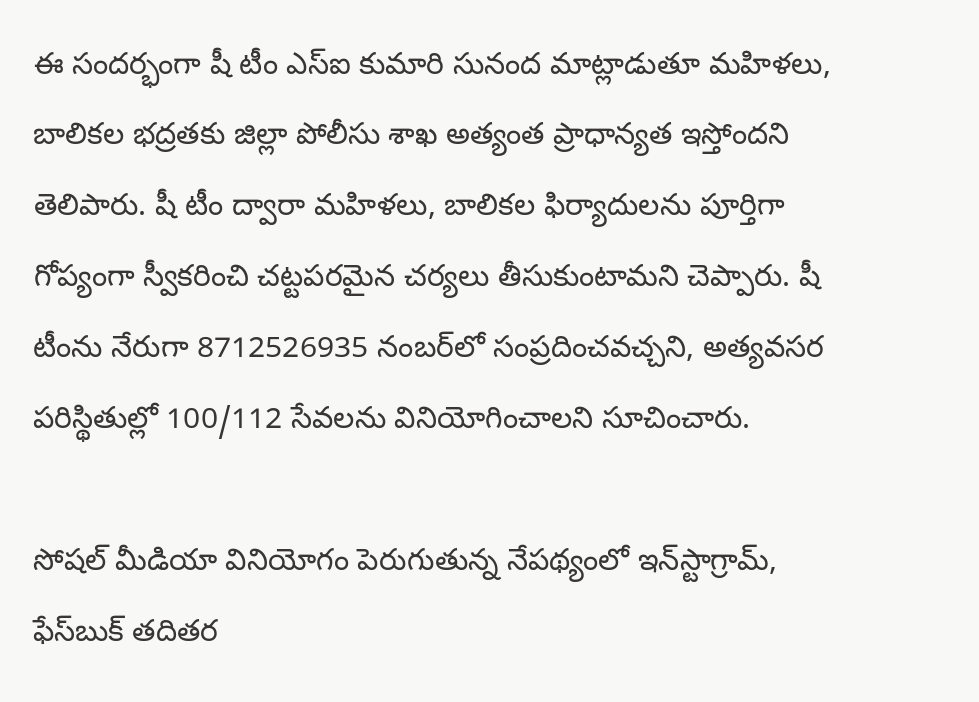ఈ సందర్భంగా షీ టీం ఎస్‌ఐ కుమారి సునంద మాట్లాడుతూ మహిళలు, బాలికల భద్రతకు జిల్లా పోలీసు శాఖ అత్యంత ప్రాధాన్యత ఇస్తోందని తెలిపారు. షీ టీం ద్వారా మహిళలు, బాలికల ఫిర్యాదులను పూర్తిగా గోప్యంగా స్వీకరించి చట్టపరమైన చర్యలు తీసుకుంటామని చెప్పారు. షీ టీంను నేరుగా 8712526935 నంబర్‌లో సంప్రదించవచ్చని, అత్యవసర పరిస్థితుల్లో 100/112 సేవలను వినియోగించాలని సూచించారు.

సోషల్ మీడియా వినియోగం పెరుగుతున్న నేపథ్యంలో ఇన్‌స్టాగ్రామ్, ఫేస్‌బుక్ తదితర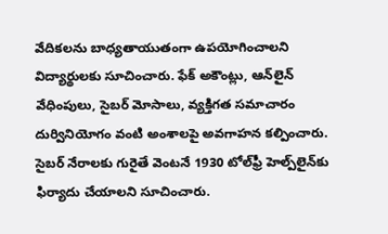వేదికలను బాధ్యతాయుతంగా ఉపయోగించాలని విద్యార్థులకు సూచించారు. ఫేక్ అకౌంట్లు, ఆన్‌లైన్ వేధింపులు, సైబర్ మోసాలు, వ్యక్తిగత సమాచారం దుర్వినియోగం వంటి అంశాలపై అవగాహన కల్పించారు. సైబర్ నేరాలకు గురైతే వెంటనే 1930 టోల్‌ఫ్రీ హెల్ప్‌లైన్‌కు ఫిర్యాదు చేయాలని సూచించారు.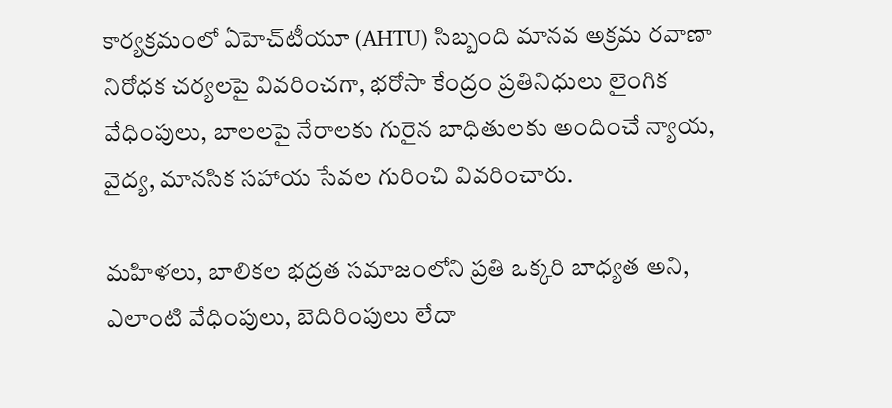కార్యక్రమంలో ఏహెచ్‌టీయూ (AHTU) సిబ్బంది మానవ అక్రమ రవాణా నిరోధక చర్యలపై వివరించగా, భరోసా కేంద్రం ప్రతినిధులు లైంగిక వేధింపులు, బాలలపై నేరాలకు గురైన బాధితులకు అందించే న్యాయ, వైద్య, మానసిక సహాయ సేవల గురించి వివరించారు.

మహిళలు, బాలికల భద్రత సమాజంలోని ప్రతి ఒక్కరి బాధ్యత అని, ఎలాంటి వేధింపులు, బెదిరింపులు లేదా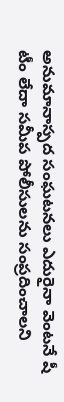అనుమానాస్పద సంఘటనలు ఎదురైనా వెంటనే షీ టీం లేదా సమీప పోలీసులను సంప్రదించాలని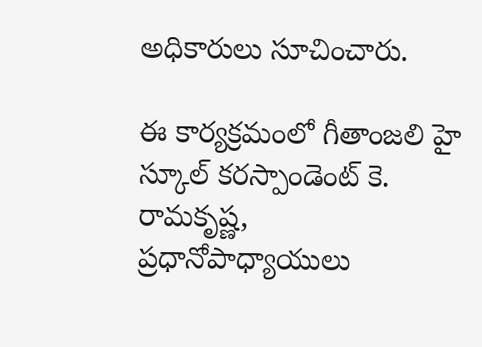అధికారులు సూచించారు.

ఈ కార్యక్రమంలో గీతాంజలి హై స్కూల్ కరస్పాండెంట్ కె. రామకృష్ణ, ప్రధానోపాధ్యాయులు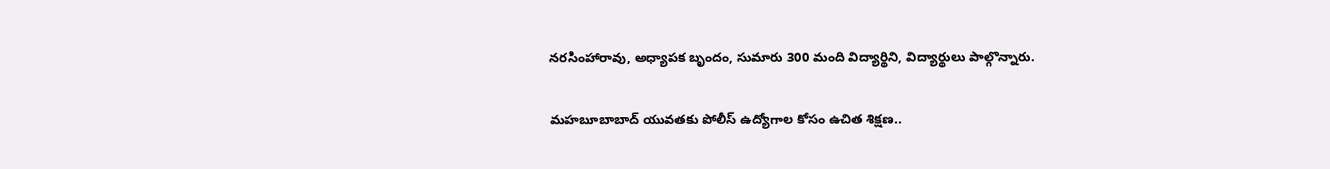నరసింహారావు, అధ్యాపక బృందం, సుమారు 300 మంది విద్యార్థిని, విద్యార్థులు పాల్గొన్నారు.

మహబూబాబాద్ యువతకు పోలీస్ ఉద్యోగాల కోసం ఉచిత శిక్షణ..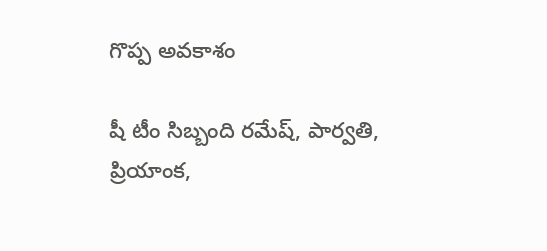గొప్ప అవకాశం

షీ టీం సిబ్బంది రమేష్, పార్వతి, ప్రియాంక,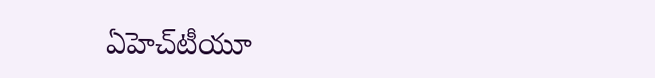ఏహెచ్‌టీయూ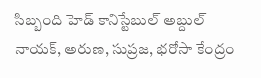సిబ్బంది హెడ్ కానిస్టేబుల్ అబ్దుల్ నాయక్, అరుణ, సుప్రజ, భరోసా కేంద్రం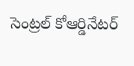సెంట్రల్ కోఆర్డినేటర్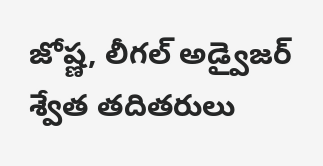జోష్ణ, లీగల్ అడ్వైజర్ శ్వేత తదితరులు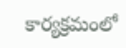కార్యక్రమంలో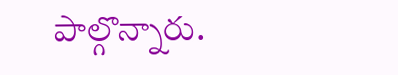పాల్గొన్నారు.